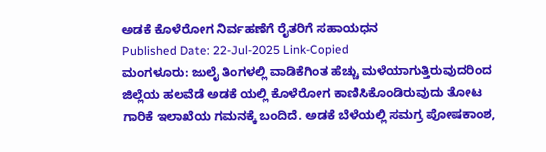ಅಡಕೆ ಕೊಳೆರೋಗ ನಿರ್ವಹಣೆಗೆ ರೈತರಿಗೆ ಸಹಾಯಧನ
Published Date: 22-Jul-2025 Link-Copied
ಮಂಗಳೂರು: ಜುಲೈ ತಿಂಗಳಲ್ಲಿ ವಾಡಿಕೆಗಿಂತ ಹೆಚ್ಚು ಮಳೆಯಾಗುತ್ತಿರುವುದರಿಂದ ಜಿಲ್ಲೆಯ ಹಲವೆಡೆ ಅಡಕೆ ಯಲ್ಲಿ ಕೊಳೆರೋಗ ಕಾಣಿಸಿಕೊಂಡಿರುವುದು ತೋಟ ಗಾರಿಕೆ ಇಲಾಖೆಯ ಗಮನಕ್ಕೆ ಬಂದಿದೆ. ಅಡಕೆ ಬೆಳೆಯಲ್ಲಿ ಸಮಗ್ರ ಪೋಷಕಾಂಶ,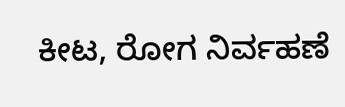ಕೀಟ, ರೋಗ ನಿರ್ವಹಣೆ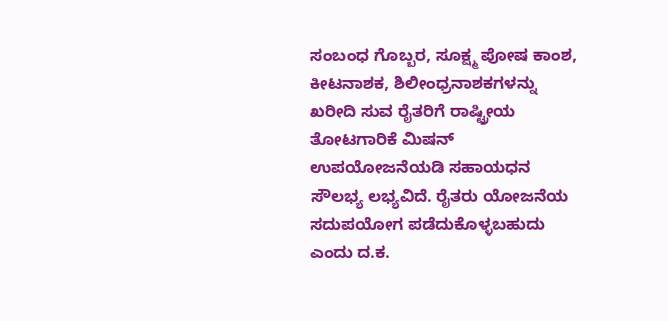ಸಂಬಂಧ ಗೊಬ್ಬರ, ಸೂಕ್ಷ್ಮ ಪೋಷ ಕಾಂಶ, ಕೀಟನಾಶಕ, ಶಿಲೀಂಧ್ರನಾಶಕಗಳನ್ನು ಖರೀದಿ ಸುವ ರೈತರಿಗೆ ರಾಷ್ಟ್ರೀಯ ತೋಟಗಾರಿಕೆ ಮಿಷನ್ ಉಪಯೋಜನೆಯಡಿ ಸಹಾಯಧನ ಸೌಲಭ್ಯ ಲಭ್ಯವಿದೆ. ರೈತರು ಯೋಜನೆಯ ಸದುಪಯೋಗ ಪಡೆದುಕೊಳ್ಳಬಹುದು ಎಂದು ದ.ಕ.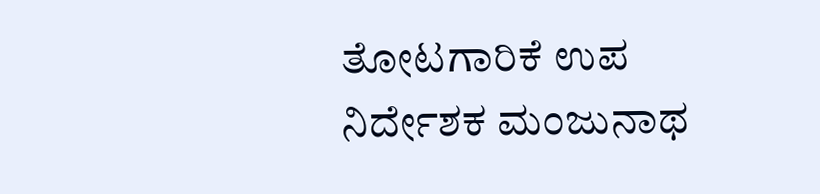ತೋಟಗಾರಿಕೆ ಉಪ ನಿರ್ದೇಶಕ ಮಂಜುನಾಥ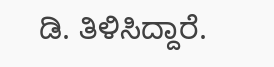ಡಿ. ತಿಳಿಸಿದ್ದಾರೆ.